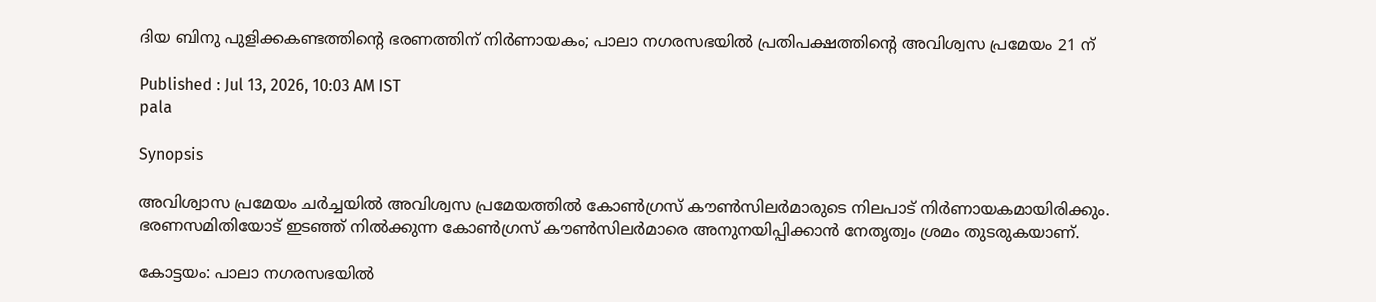ദിയ ബിനു പുളിക്കകണ്ടത്തിൻ്റെ ഭരണത്തിന് നിര്‍ണായകം; പാലാ നഗരസഭയിൽ പ്രതിപക്ഷത്തിന്റെ അവിശ്വസ പ്രമേയം 21 ന്

Published : Jul 13, 2026, 10:03 AM IST
pala

Synopsis

അവിശ്വാസ പ്രമേയം ചര്‍ച്ചയില്‍ അവിശ്വസ പ്രമേയത്തിൽ കോൺഗ്രസ്‌ കൗൺസിലർമാരുടെ നിലപാട് നിർണായകമായിരിക്കും. ഭരണസമിതിയോട് ഇടഞ്ഞ് നിൽക്കുന്ന കോൺഗ്രസ് കൗൺസിലർമാരെ അനുനയിപ്പിക്കാൻ നേതൃത്വം ശ്രമം തുടരുകയാണ്.

കോട്ടയം: പാലാ നഗരസഭയിൽ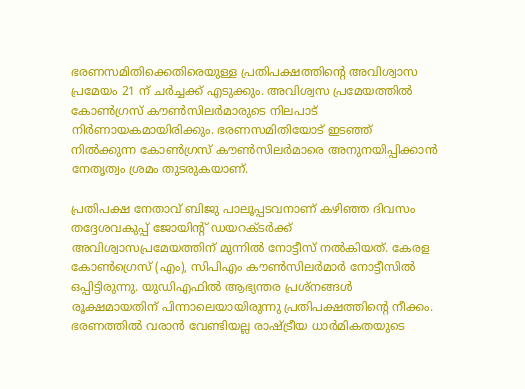ഭരണസമിതിക്കെതിരെയുള്ള പ്രതിപക്ഷത്തിന്റെ അവിശ്വാസ പ്രമേയം 21 ന് ചർച്ചക്ക് എടുക്കും. അവിശ്വസ പ്രമേയത്തിൽ കോൺഗ്രസ്‌ കൗൺസിലർമാരുടെ നിലപാട് നിർണായകമായിരിക്കും. ഭരണസമിതിയോട് ഇടഞ്ഞ് നിൽക്കുന്ന കോൺഗ്രസ് കൗൺസിലർമാരെ അനുനയിപ്പിക്കാൻ നേതൃത്വം ശ്രമം തുടരുകയാണ്.

പ്രതിപക്ഷ നേതാവ് ബിജു പാലൂപ്പടവനാണ് കഴിഞ്ഞ ദിവസം തദ്ദേശവകുപ്പ് ജോയിന്റ് ഡയറക്ടർക്ക്‌ അവിശ്വാസപ്രമേയത്തിന് മുന്നില്‍ നോട്ടീസ് നൽകിയത്. കേരള കോൺഗ്രെസ് (എം), സിപിഎം കൗൺസിലർമാർ നോട്ടീസിൽ ഒപ്പിട്ടിരുന്നു. യുഡിഎഫിൽ ആഭ്യന്തര പ്രശ്നങ്ങൾ രൂക്ഷമായതിന് പിന്നാലെയായിരുന്നു പ്രതിപക്ഷത്തിന്റെ നീക്കം. ഭരണത്തിൽ വരാൻ വേണ്ടിയല്ല രാഷ്ട്രീയ ധാർമികതയുടെ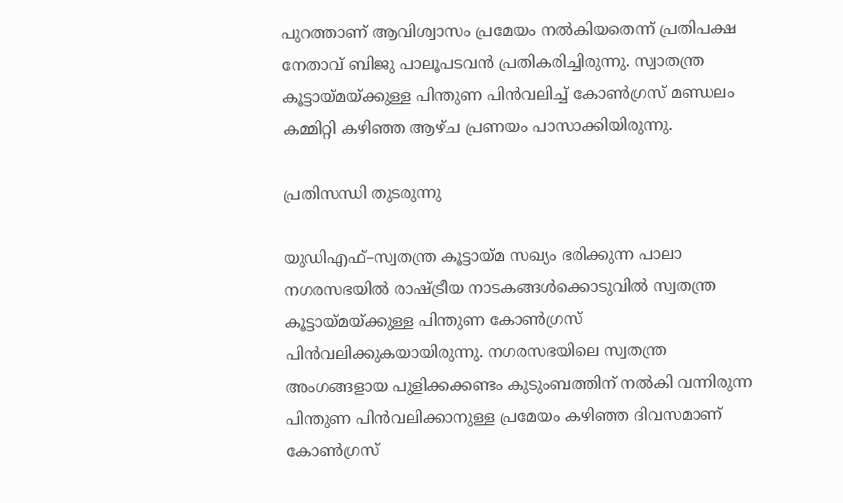പുറത്താണ് ആവിശ്വാസം പ്രമേയം നൽകിയതെന്ന് പ്രതിപക്ഷ നേതാവ് ബിജു പാലൂപടവൻ പ്രതികരിച്ചിരുന്നു. സ്വാതന്ത്ര കൂട്ടായ്മയ്ക്കുള്ള പിന്തുണ പിൻവലിച്ച് കോൺഗ്രസ് മണ്ഡലം കമ്മിറ്റി കഴിഞ്ഞ ആഴ്ച പ്രണയം പാസാക്കിയിരുന്നു.

പ്രതിസന്ധി തുടരുന്നു

യുഡിഎഫ്–സ്വതന്ത്ര കൂട്ടായ്മ സഖ്യം ഭരിക്കുന്ന പാലാ നഗരസഭയിൽ രാഷ്ട്രീയ നാടകങ്ങൾക്കൊടുവിൽ സ്വതന്ത്ര കൂട്ടായ്മയ്ക്കുള്ള പിന്തുണ കോൺഗ്രസ് പിൻവലിക്കുകയായിരുന്നു. നഗരസഭയിലെ സ്വതന്ത്ര അംഗങ്ങളായ പുളിക്കക്കണ്ടം കുടുംബത്തിന് നൽകി വന്നിരുന്ന പിന്തുണ പിൻവലിക്കാനുള്ള പ്രമേയം കഴിഞ്ഞ ദിവസമാണ് കോൺഗ്രസ്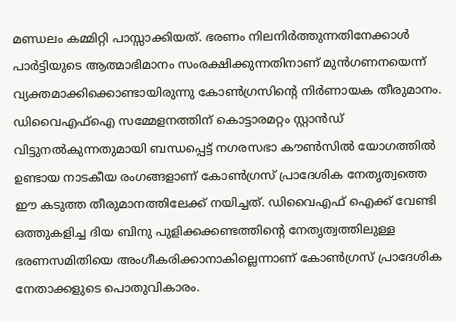മണ്ഡലം കമ്മിറ്റി പാസ്സാക്കിയത്. ഭരണം നിലനിർത്തുന്നതിനേക്കാൾ പാർട്ടിയുടെ ആത്മാഭിമാനം സംരക്ഷിക്കുന്നതിനാണ് മുൻഗണനയെന്ന് വ്യക്തമാക്കിക്കൊണ്ടായിരുന്നു കോൺഗ്രസിന്റെ നിർണായക തീരുമാനം. ഡിവൈഎഫ്ഐ സമ്മേളനത്തിന് കൊട്ടാരമറ്റം സ്റ്റാൻഡ് വിട്ടുനൽകുന്നതുമായി ബന്ധപ്പെട്ട് നഗരസഭാ കൗൺസിൽ യോഗത്തിൽ ഉണ്ടായ നാടകീയ രംഗങ്ങളാണ് കോൺഗ്രസ് പ്രാദേശിക നേതൃത്വത്തെ ഈ കടുത്ത തീരുമാനത്തിലേക്ക് നയിച്ചത്. ഡിവൈഎഫ് ഐക്ക് വേണ്ടി ഒത്തുകളിച്ച ദിയ ബിനു പുളിക്കക്കണ്ടത്തിന്‍റെ നേതൃത്വത്തിലുള്ള ഭരണസമിതിയെ അംഗീകരിക്കാനാകില്ലെന്നാണ് കോൺഗ്രസ് പ്രാദേശിക നേതാക്കളുടെ പൊതുവികാരം.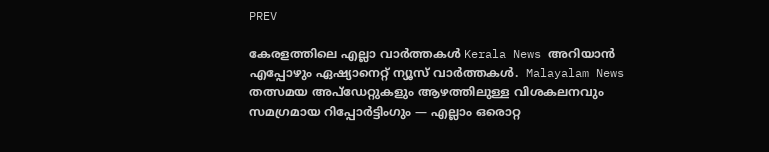PREV

കേരളത്തിലെ എല്ലാ വാർത്തകൾ Kerala News അറിയാൻ  എപ്പോഴും ഏഷ്യാനെറ്റ് ന്യൂസ് വാർത്തകൾ.  Malayalam News   തത്സമയ അപ്‌ഡേറ്റുകളും ആഴത്തിലുള്ള വിശകലനവും സമഗ്രമായ റിപ്പോർട്ടിംഗും — എല്ലാം ഒരൊറ്റ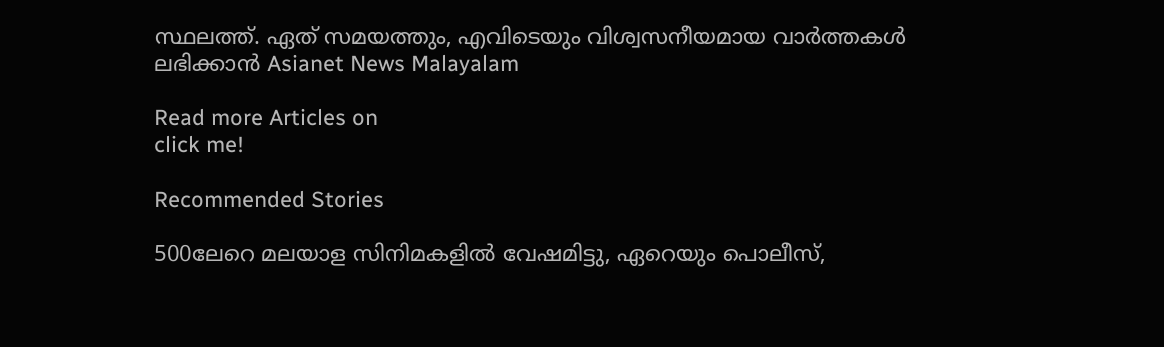സ്ഥലത്ത്. ഏത് സമയത്തും, എവിടെയും വിശ്വസനീയമായ വാർത്തകൾ ലഭിക്കാൻ Asianet News Malayalam

Read more Articles on
click me!

Recommended Stories

500ലേറെ മലയാള സിനിമകളിൽ വേഷമിട്ടു, ഏറെയും പൊലീസ്,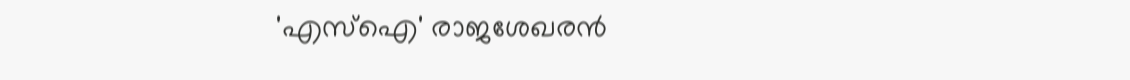'എസ്ഐ' രാജശേഖരൻ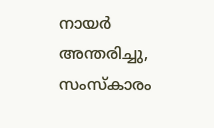നായർ അന്തരിച്ചു‌‌, സംസ്കാരം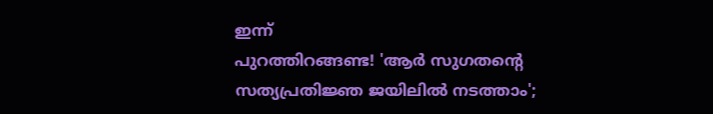ഇന്ന്
പുറത്തിറങ്ങണ്ട! 'ആര്‍ സുഗതന്‍റെ സത്യപ്രതിജ്ഞ ജയിലില്‍ നടത്താം';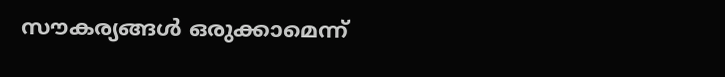സൗകര്യങ്ങള്‍ ഒരുക്കാമെന്ന്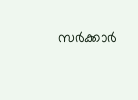സര്‍ക്കാര്‍